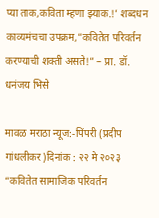प्या ताक,कविता म्हणा झ्याक.!’ शब्दधन काव्यमंचचा उपक्रम,”कवितेत परिवर्तन करण्याची शक्ती असते!” – प्रा. डॉ. धनंजय भिसे

मावळ मराठा न्यूज:-पिंपरी (प्रदीप गांधलीकर)दिनांक : २२ मे २०२३ “कवितेत सामाजिक परिवर्तन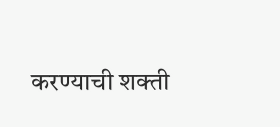करण्याची शक्ती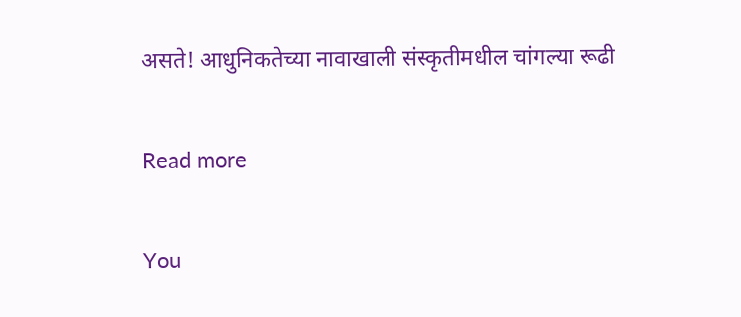असते! आधुनिकतेच्या नावाखाली संस्कृतीमधील चांगल्या रूढी

Read more

You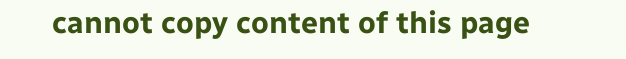cannot copy content of this page